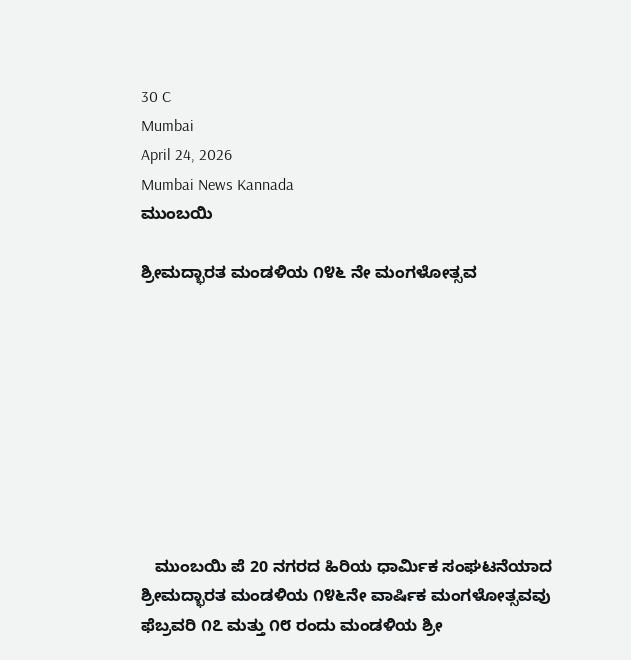30 C
Mumbai
April 24, 2026
Mumbai News Kannada
ಮುಂಬಯಿ

ಶ್ರೀಮದ್ಭಾರತ ಮಂಡಳಿಯ ೧೪೬ ನೇ ಮಂಗಳೋತ್ಸವ









   ಮುಂಬಯಿ ಪೆ 20 ನಗರದ ಹಿರಿಯ ಧಾರ್ಮಿಕ ಸಂಘಟನೆಯಾದ ಶ್ರೀಮದ್ಭಾರತ ಮಂಡಳಿಯ ೧೪೬ನೇ ವಾರ್ಷಿಕ ಮಂಗಳೋತ್ಸವವು ಫೆಬ್ರವರಿ ೧೭ ಮತ್ತು ೧೮ ರಂದು ಮಂಡಳಿಯ ಶ್ರೀ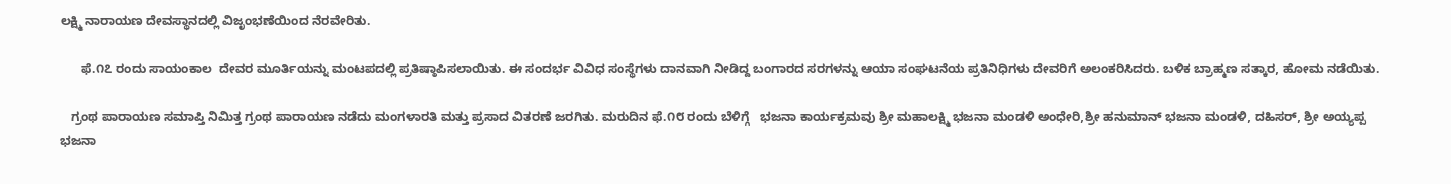ಲಕ್ಷ್ಮಿ ನಾರಾಯಣ ದೇವಸ್ಥಾನದಲ್ಲಿ ವಿಜೃಂಭಣೆಯಿಂದ ನೆರವೇರಿತು.

      ಫೆ.೧೭ ರಂದು ಸಾಯಂಕಾಲ  ದೇವರ ಮೂರ್ತಿಯನ್ನು ಮಂಟಪದಲ್ಲಿ ಪ್ರತಿಷ್ಠಾಪಿಸಲಾಯಿತು. ಈ ಸಂದರ್ಭ ವಿವಿಧ ಸಂಸ್ಥೆಗಳು ದಾನವಾಗಿ ನೀಡಿದ್ದ ಬಂಗಾರದ ಸರಗಳನ್ನು ಆಯಾ ಸಂಘಟನೆಯ ಪ್ರತಿನಿಧಿಗಳು ದೇವರಿಗೆ ಅಲಂಕರಿಸಿದರು. ಬಳಿಕ ಬ್ರಾಹ್ಮಣ ಸತ್ಕಾರ, ಹೋಮ ನಡೆಯಿತು.

   ಗ್ರಂಥ ಪಾರಾಯಣ ಸಮಾಪ್ತಿ ನಿಮಿತ್ತ ಗ್ರಂಥ ಪಾರಾಯಣ ನಡೆದು ಮಂಗಳಾರತಿ ಮತ್ತು ಪ್ರಸಾದ ವಿತರಣೆ ಜರಗಿತು. ಮರುದಿನ ಫೆ.೧೮ ರಂದು ಬೆಳಿಗ್ಗೆ   ಭಜನಾ ಕಾರ್ಯಕ್ರಮವು ಶ್ರೀ ಮಹಾಲಕ್ಷ್ಮಿ ಭಜನಾ ಮಂಡಳಿ ಅಂಧೇರಿ,ಶ್ರೀ ಹನುಮಾನ್ ಭಜನಾ ಮಂಡಳಿ, ದಹಿಸರ್, ಶ್ರೀ ಅಯ್ಯಪ್ಪ ಭಜನಾ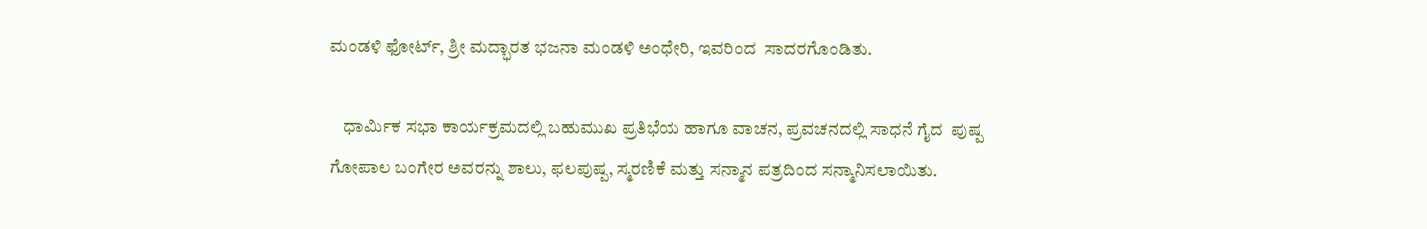ಮಂಡಳಿ ಫೋರ್ಟ್, ಶ್ರೀ ಮದ್ಭಾರತ ಭಜನಾ ಮಂಡಳಿ ಅಂಧೇರಿ, ಇವರಿಂದ  ಸಾದರಗೊಂಡಿತು.

    ಧಾರ್ಮಿಕ ಸಭಾ ಕಾರ್ಯಕ್ರಮದಲ್ಲಿ ಬಹುಮುಖ ಪ್ರತಿಭೆಯ ಹಾಗೂ ವಾಚನ, ಪ್ರವಚನದಲ್ಲಿ ಸಾಧನೆ ಗೈದ  ಪುಷ್ಪ ಗೋಪಾಲ ಬಂಗೇರ ಅವರನ್ನು ಶಾಲು, ಫಲಪುಷ್ಪ, ಸ್ಮರಣಿಕೆ ಮತ್ತು ಸನ್ಮಾನ ಪತ್ರದಿಂದ ಸನ್ಮಾನಿಸಲಾಯಿತು.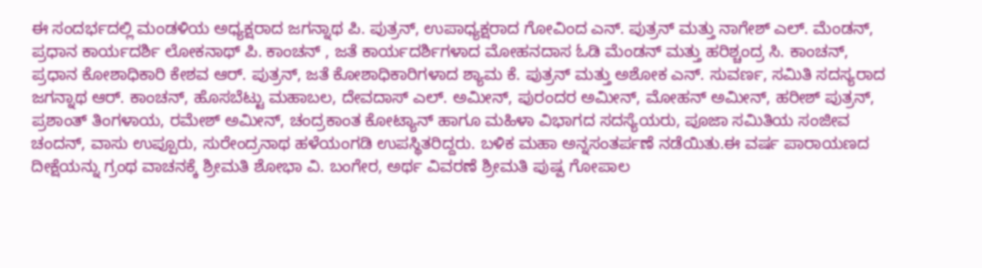ಈ ಸಂದರ್ಭದಲ್ಲಿ ಮಂಡಳಿಯ ಅಧ್ಯಕ್ಷರಾದ ಜಗನ್ನಾಥ ಪಿ. ಪುತ್ರನ್, ಉಪಾಧ್ಯಕ್ಷರಾದ ಗೋವಿಂದ ಎನ್. ಪುತ್ರನ್ ಮತ್ತು ನಾಗೇಶ್ ಎಲ್. ಮೆಂಡನ್, ಪ್ರಧಾನ ಕಾರ್ಯದರ್ಶಿ ಲೋಕನಾಥ್ ಪಿ. ಕಾಂಚನ್ , ಜತೆ ಕಾರ್ಯದರ್ಶಿಗಳಾದ ಮೋಹನದಾಸ ಓಡಿ ಮೆಂಡನ್ ಮತ್ತು ಹರಿಶ್ಚಂದ್ರ ಸಿ. ಕಾಂಚನ್, ಪ್ರಧಾನ ಕೋಶಾಧಿಕಾರಿ ಕೇಶವ ಆರ್. ಪುತ್ರನ್, ಜತೆ ಕೋಶಾಧಿಕಾರಿಗಳಾದ ಶ್ಯಾಮ ಕೆ. ಪುತ್ರನ್ ಮತ್ತು ಅಶೋಕ ಎನ್. ಸುವರ್ಣ, ಸಮಿತಿ ಸದಸ್ಯರಾದ ಜಗನ್ನಾಥ ಆರ್. ಕಾಂಚನ್, ಹೊಸಬೆಟ್ಟು ಮಹಾಬಲ, ದೇವದಾಸ್ ಎಲ್. ಅಮೀನ್, ಪುರಂದರ ಅಮೀನ್, ಮೋಹನ್ ಅಮೀನ್, ಹರೀಶ್ ಪುತ್ರನ್, ಪ್ರಶಾಂತ್ ತಿಂಗಳಾಯ, ರಮೇಶ್ ಅಮೀನ್, ಚಂದ್ರಕಾಂತ ಕೋಟ್ಯಾನ್ ಹಾಗೂ ಮಹಿಳಾ ವಿಭಾಗದ ಸದಸ್ಯೆಯರು, ಪೂಜಾ ಸಮಿತಿಯ ಸಂಜೀವ ಚಂದನ್, ವಾಸು ಉಪ್ಪೂರು, ಸುರೇಂದ್ರನಾಥ ಹಳೆಯಂಗಡಿ ಉಪಸ್ಥಿತರಿದ್ದರು. ಬಳಿಕ ಮಹಾ ಅನ್ನಸಂತರ್ಪಣೆ ನಡೆಯಿತು.ಈ ವರ್ಷ ಪಾರಾಯಣದ ದೀಕ್ಷೆಯನ್ನು ಗ್ರಂಥ ವಾಚನಕ್ಕೆ ಶ್ರೀಮತಿ ಶೋಭಾ ವಿ. ಬಂಗೇರ, ಅರ್ಥ ವಿವರಣೆ ಶ್ರೀಮತಿ ಪುಷ್ಪ ಗೋಪಾಲ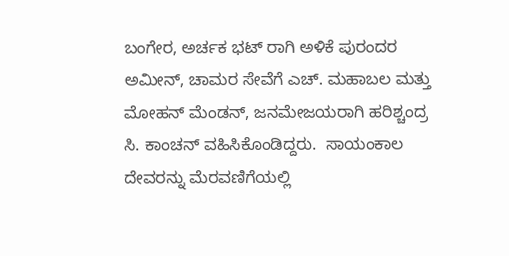ಬಂಗೇರ, ಅರ್ಚಕ ಭಟ್ ರಾಗಿ ಅಳಿಕೆ ಪುರಂದರ ಅಮೀನ್, ಚಾಮರ ಸೇವೆಗೆ ಎಚ್. ಮಹಾಬಲ ಮತ್ತು ಮೋಹನ್ ಮೆಂಡನ್, ಜನಮೇಜಯರಾಗಿ ಹರಿಶ್ಚಂದ್ರ ಸಿ. ಕಾಂಚನ್ ವಹಿಸಿಕೊಂಡಿದ್ದರು.  ಸಾಯಂಕಾಲ ದೇವರನ್ನು ಮೆರವಣಿಗೆಯಲ್ಲಿ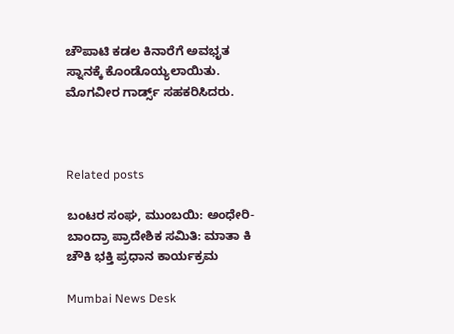ಚೌಪಾಟಿ ಕಡಲ ಕಿನಾರೆಗೆ ಅವಭೃತ ಸ್ನಾನಕ್ಕೆ ಕೊಂಡೊಯ್ಯಲಾಯಿತು. ಮೊಗವೀರ ಗಾರ್ಡ್ಸ್ ಸಹಕರಿಸಿದರು.



Related posts

ಬಂಟರ ಸಂಘ, ಮುಂಬಯಿ: ಅಂಧೇರಿ-ಬಾಂದ್ರಾ ಪ್ರಾದೇಶಿಕ ಸಮಿತಿ: ಮಾತಾ ಕಿ ಚೌಕಿ ಭಕ್ತಿ ಪ್ರಧಾನ ಕಾರ್ಯಕ್ರಮ

Mumbai News Desk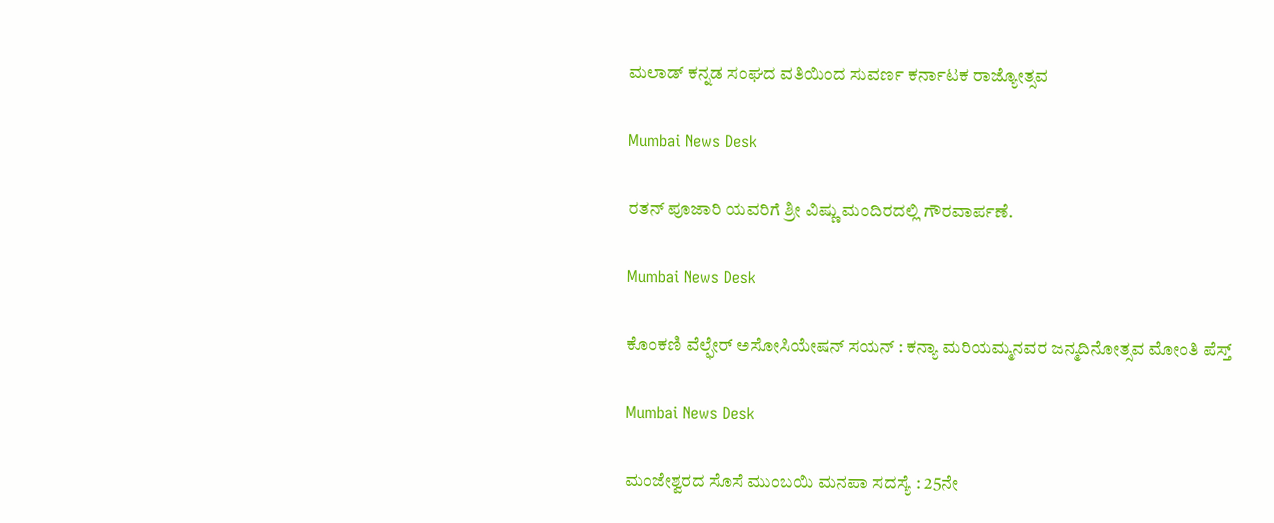ಮಲಾಡ್ ಕನ್ನಡ ಸಂಘದ ವತಿಯಿಂದ ಸುವರ್ಣ ಕರ್ನಾಟಕ ರಾಜ್ಯೋತ್ಸವ

Mumbai News Desk

ರತನ್ ಪೂಜಾರಿ ಯವರಿಗೆ ಶ್ರೀ ವಿಷ್ಣು ಮಂದಿರದಲ್ಲಿ ಗೌರವಾರ್ಪಣೆ.

Mumbai News Desk

ಕೊಂಕಣಿ ವೆಲ್ಫೇರ್ ಅಸೋಸಿಯೇಷನ್ ಸಯನ್ : ಕನ್ಯಾ ಮರಿಯಮ್ಮನವರ ಜನ್ಮದಿನೋತ್ಸವ ಮೋಂತಿ ಪೆಸ್ತ್

Mumbai News Desk

ಮಂಜೇಶ್ವರದ ಸೊಸೆ ಮುಂಬಯಿ ಮನಪಾ ಸದಸ್ಯೆ : 25ನೇ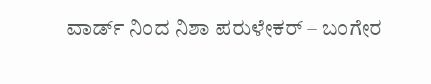ವಾರ್ಡ್ ನಿಂದ ನಿಶಾ ಪರುಳೇಕರ್ – ಬಂಗೇರ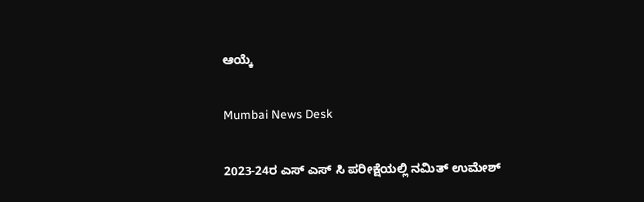ಆಯ್ಕೆ

Mumbai News Desk

2023-24ರ ಎಸ್ ಎಸ್ ಸಿ ಪರೀಕ್ಷೆಯಲ್ಲಿ ನಮಿತ್ ಉಮೇಶ್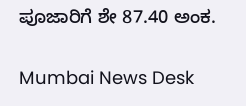ಪೂಜಾರಿಗೆ ಶೇ 87.40 ಅಂಕ.

Mumbai News Desk